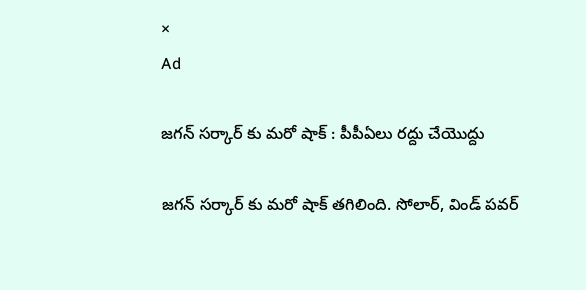×
Ad

జగన్ సర్కార్ కు మరో షాక్ : పీపీఏలు రద్దు చేయొద్దు

జగన్ సర్కార్ కు మరో షాక్ తగిలింది. సోలార్, విండ్ పవర్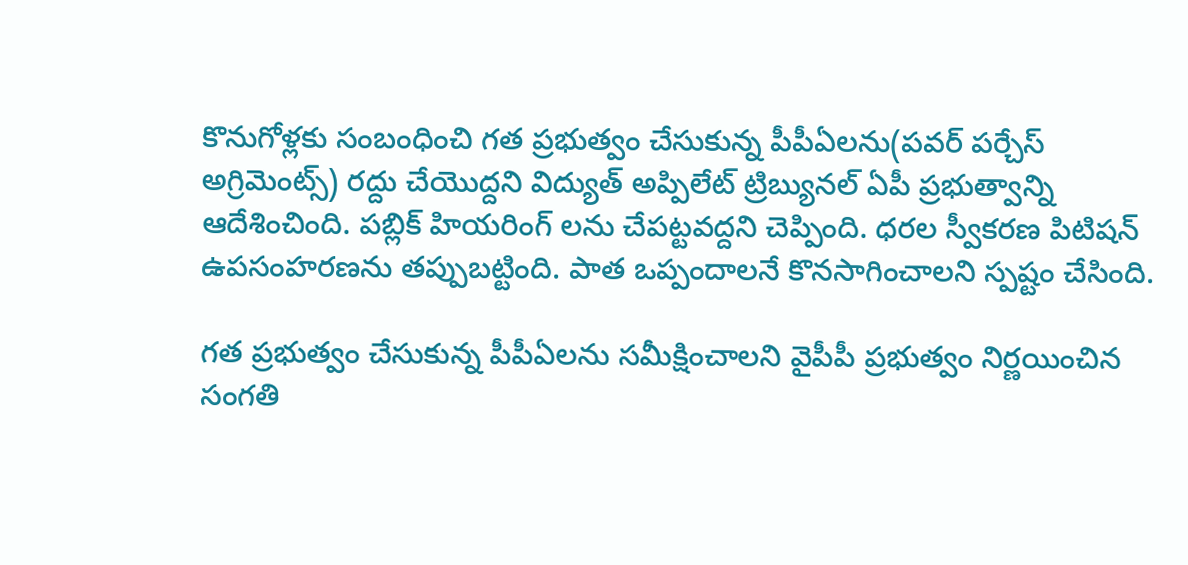కొనుగోళ్లకు సంబంధించి గత ప్రభుత్వం చేసుకున్న పీపీఏలను(పవర్ పర్చేస్ అగ్రిమెంట్స్) రద్దు చేయొద్దని విద్యుత్ అప్పిలేట్ ట్రిబ్యునల్ ఏపీ ప్రభుత్వాన్ని ఆదేశించింది. పబ్లిక్ హియరింగ్ లను చేపట్టవద్దని చెప్పింది. ధరల స్వీకరణ పిటిషన్ ఉపసంహరణను తప్పుబట్టింది. పాత ఒప్పందాలనే కొనసాగించాలని స్పష్టం చేసింది.

గత ప్రభుత్వం చేసుకున్న పీపీఏలను సమీక్షించాలని వైపీపీ ప్రభుత్వం నిర్ణయించిన సంగతి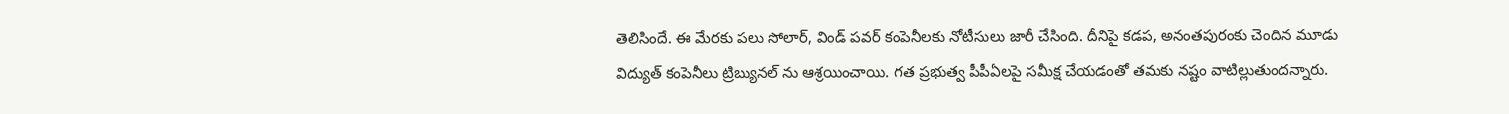తెలిసిందే. ఈ మేరకు పలు సోలార్, విండ్ పవర్ కంపెనీలకు నోటీసులు జారీ చేసింది. దీనిపై కడప, అనంతపురంకు చెందిన మూడు విద్యుత్ కంపెనీలు ట్రిబ్యునల్ ను ఆశ్రయించాయి. గత ప్రభుత్వ పీపీఏలపై సమీక్ష చేయడంతో తమకు నష్టం వాటిల్లుతుందన్నారు.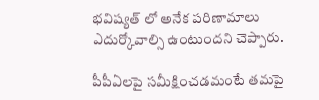భవిష్యత్ లో అనేక పరిణామాలు ఎదుర్కోవాల్సి ఉంటుందని చెప్పారు.

పీపీఏలపై సమీక్షించడమంటే తమపై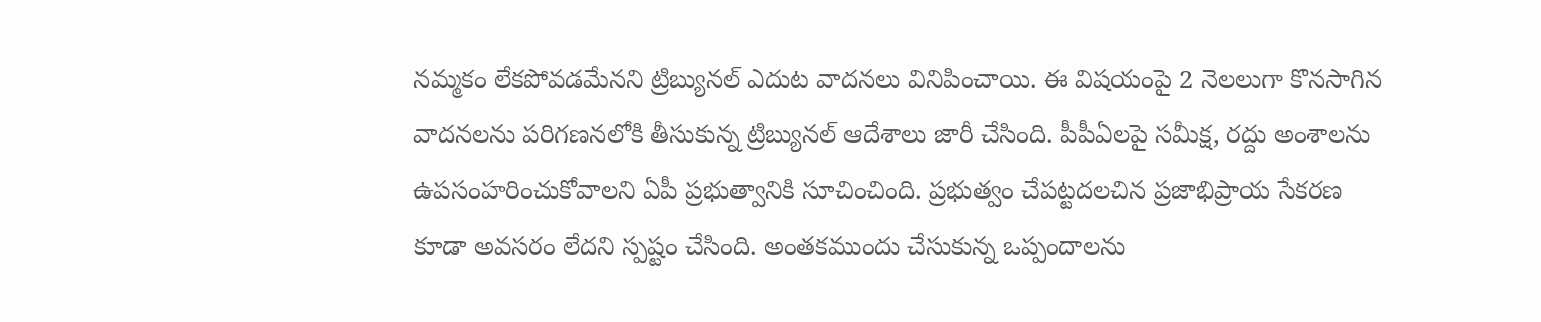నమ్మకం లేకపోవడమేనని ట్రిబ్యునల్ ఎదుట వాదనలు వినిపించాయి. ఈ విషయంపై 2 నెలలుగా కొనసాగిన వాదనలను పరిగణనలోకి తీసుకున్న ట్రిబ్యునల్ ఆదేశాలు జారీ చేసింది. పీపీఏలపై సమీక్ష, రద్దు అంశాలను ఉపసంహరించుకోవాలని ఏపీ ప్రభుత్వానికి సూచించింది. ప్రభుత్వం చేపట్టదలచిన ప్రజాభిప్రాయ సేకరణ కూడా అవసరం లేదని స్పష్టం చేసింది. అంతకముందు చేసుకున్న ఒప్పందాలను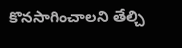కొనసాగించాలని తేల్చి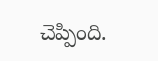చెప్పింది.